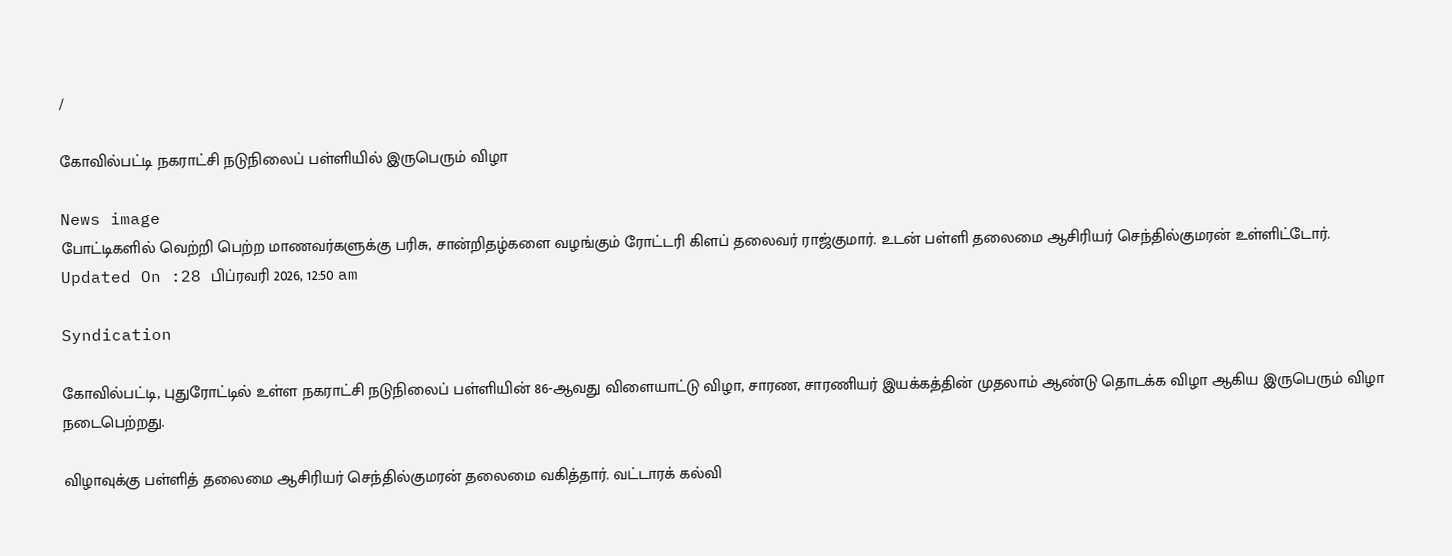/

கோவில்பட்டி நகராட்சி நடுநிலைப் பள்ளியில் இருபெரும் விழா

News image
போட்டிகளில் வெற்றி பெற்ற மாணவர்களுக்கு பரிசு, சான்றிதழ்களை வழங்கும் ரோட்டரி கிளப் தலைவர் ராஜ்குமார். உடன் பள்ளி தலைமை ஆசிரியர் செந்தில்குமரன் உள்ளிட்டோர்.
Updated On :28 பிப்ரவரி 2026, 12:50 am

Syndication

கோவில்பட்டி, புதுரோட்டில் உள்ள நகராட்சி நடுநிலைப் பள்ளியின் 86-ஆவது விளையாட்டு விழா, சாரண, சாரணியர் இயக்கத்தின் முதலாம் ஆண்டு தொடக்க விழா ஆகிய இருபெரும் விழா நடைபெற்றது.

விழாவுக்கு பள்ளித் தலைமை ஆசிரியர் செந்தில்குமரன் தலைமை வகித்தார். வட்டாரக் கல்வி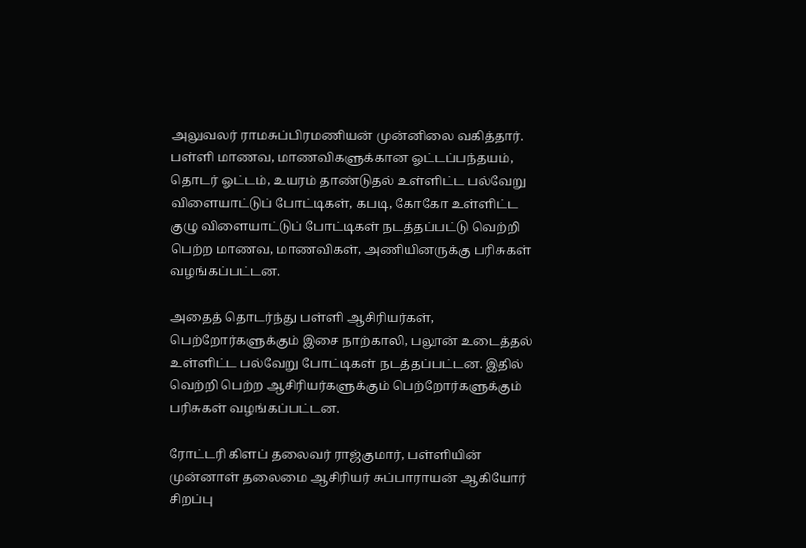அலுவலர் ராமசுப்பிரமணியன் முன்னிலை வகித்தார். பள்ளி மாணவ, மாணவிகளுக்கான ஓட்டப்பந்தயம், தொடர் ஓட்டம், உயரம் தாண்டுதல் உள்ளிட்ட பல்வேறு விளையாட்டுப் போட்டிகள், கபடி, கோகோ உள்ளிட்ட குழு விளையாட்டுப் போட்டிகள் நடத்தப்பட்டு வெற்றி பெற்ற மாணவ, மாணவிகள், அணியினருக்கு பரிசுகள் வழங்கப்பட்டன.

அதைத் தொடர்ந்து பள்ளி ஆசிரியர்கள், பெற்றோர்களுக்கும் இசை நாற்காலி, பலூன் உடைத்தல் உள்ளிட்ட பல்வேறு போட்டிகள் நடத்தப்பட்டன. இதில் வெற்றி பெற்ற ஆசிரியர்களுக்கும் பெற்றோர்களுக்கும் பரிசுகள் வழங்கப்பட்டன.

ரோட்டரி கிளப் தலைவர் ராஜ்குமார், பள்ளியின் முன்னாள் தலைமை ஆசிரியர் சுப்பாராயன் ஆகியோர் சிறப்பு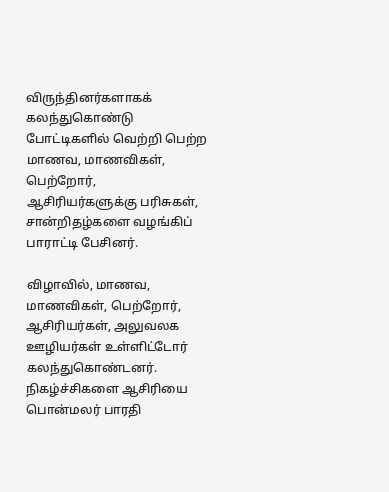விருந்தினர்களாகக் கலந்துகொண்டு போட்டிகளில் வெற்றி பெற்ற மாணவ, மாணவிகள், பெற்றோர், ஆசிரியர்களுக்கு பரிசுகள், சான்றிதழ்களை வழங்கிப் பாராட்டி பேசினர்.

விழாவில், மாணவ, மாணவிகள், பெற்றோர், ஆசிரியர்கள், அலுவலக ஊழியர்கள் உள்ளிட்டோர் கலந்துகொண்டனர். நிகழ்ச்சிகளை ஆசிரியை பொன்மலர் பாரதி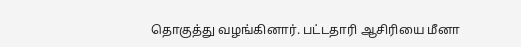தொகுத்து வழங்கினார். பட்டதாரி ஆசிரியை மீனா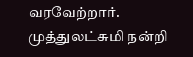வரவேற்றார். முத்துலட்சுமி நன்றி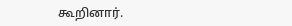கூறினார்.